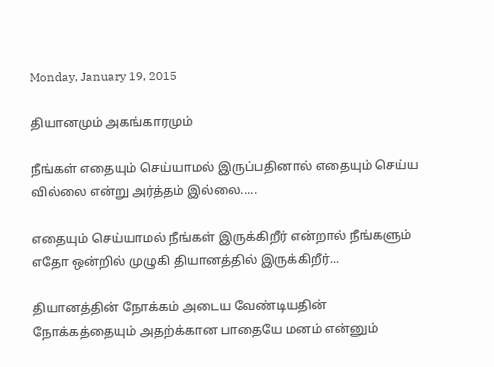Monday, January 19, 2015

தியானமும் அகங்காரமும்

நீங்கள் எதையும் செய்யாமல் இருப்பதினால் எதையும் செய்ய வில்லை என்று அர்த்தம் இல்லை.....

எதையும் செய்யாமல் நீங்கள் இருக்கிறீர் என்றால் நீங்களும் எதோ ஒன்றில் முழுகி தியானத்தில் இருக்கிறீர்...

தியானத்தின் நோக்கம் அடைய வேண்டியதின் நோக்கத்தையும் அதற்க்கான பாதையே மனம் என்னும்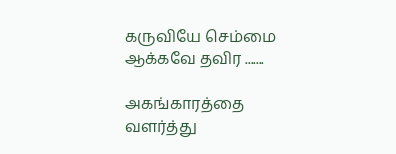கருவியே செம்மை ஆக்கவே தவிர .......

அகங்காரத்தை வளர்த்து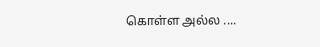கொள்ள அல்ல ....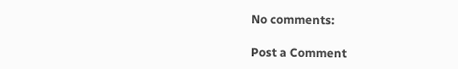No comments:

Post a Comment